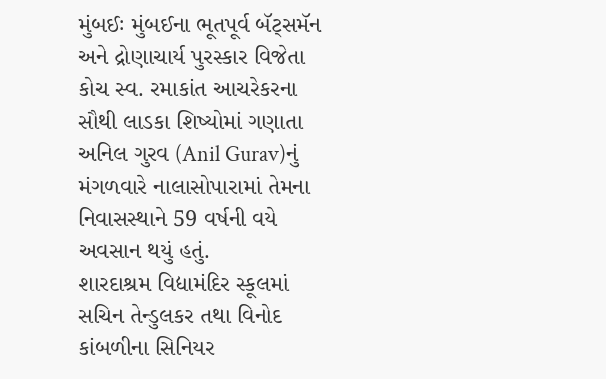મુંબઈઃ મુંબઈના ભૂતપૂર્વ બૅટ્સમૅન અને દ્રોણાચાર્ય પુરસ્કાર વિજેતા કોચ સ્વ. રમાકાંત આચરેકરના સૌથી લાડકા શિષ્યોમાં ગણાતા અનિલ ગુરવ (Anil Gurav)નું મંગળવારે નાલાસોપારામાં તેમના નિવાસસ્થાને 59 વર્ષની વયે અવસાન થયું હતું.
શારદાશ્રમ વિદ્યામંદિર સ્કૂલમાં સચિન તેન્ડુલકર તથા વિનોદ કાંબળીના સિનિયર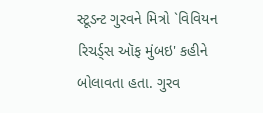સ્ટૂડન્ટ ગુરવને મિત્રો `વિવિયન રિચર્ડ્સ ઑફ મુંબઇ' કહીને બોલાવતા હતા. ગુરવ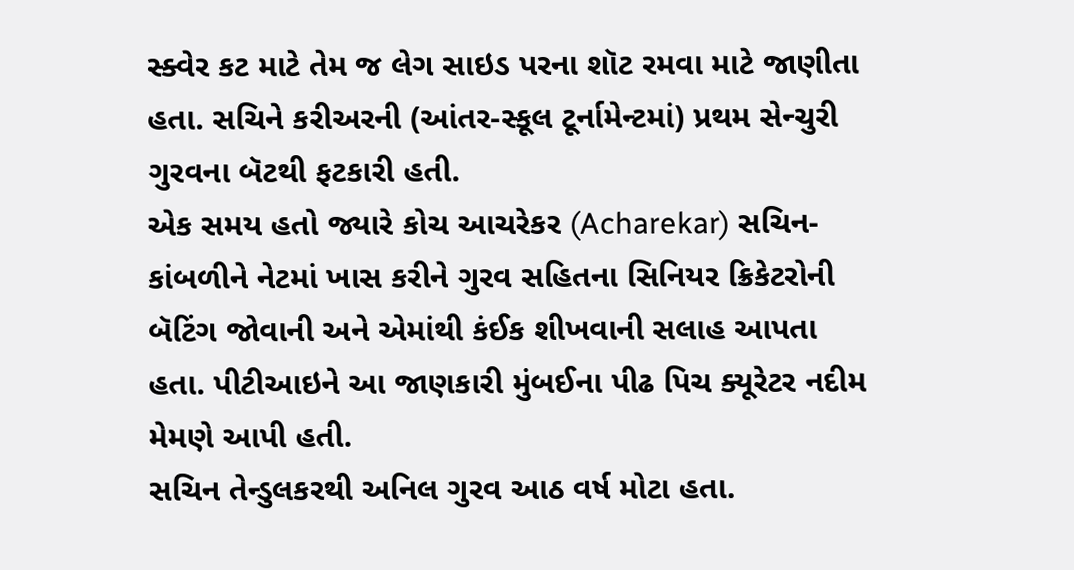સ્ક્વેર કટ માટે તેમ જ લેગ સાઇડ પરના શૉટ રમવા માટે જાણીતા હતા. સચિને કરીઅરની (આંતર-સ્કૂલ ટૂર્નામેન્ટમાં) પ્રથમ સેન્ચુરી ગુરવના બૅટથી ફટકારી હતી.
એક સમય હતો જ્યારે કોચ આચરેકર (Acharekar) સચિન-કાંબળીને નેટમાં ખાસ કરીને ગુરવ સહિતના સિનિયર ક્રિકેટરોની બૅટિંગ જોવાની અને એમાંથી કંઈક શીખવાની સલાહ આપતા હતા. પીટીઆઇને આ જાણકારી મુંબઈના પીઢ પિચ ક્યૂરેટર નદીમ મેમણે આપી હતી.
સચિન તેન્ડુલકરથી અનિલ ગુરવ આઠ વર્ષ મોટા હતા.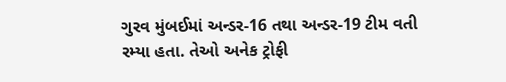ગુરવ મુંબઈમાં અન્ડર-16 તથા અન્ડર-19 ટીમ વતી રમ્યા હતા. તેઓ અનેક ટ્રોફી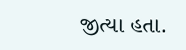જીત્યા હતા.